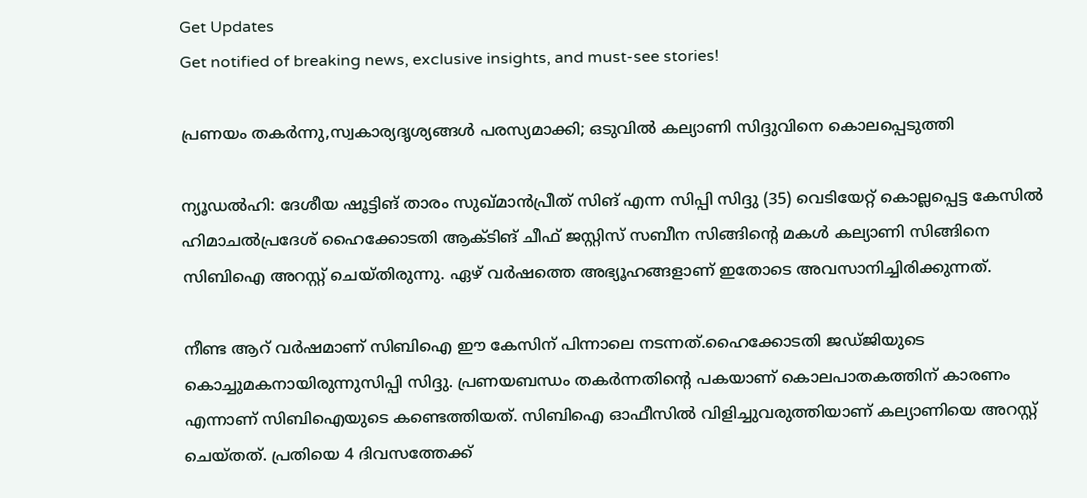Get Updates
Get notified of breaking news, exclusive insights, and must-see stories!

പ്രണയം തകര്‍ന്നു,സ്വകാര്യദൃശ്യങ്ങള്‍ പരസ്യമാക്കി; ഒടുവില്‍ കല്യാണി സിദ്ദുവിനെ കൊലപ്പെടുത്തി

ന്യൂഡല്‍ഹി: ദേശീയ ഷൂട്ടിങ് താരം സുഖ്മാന്‍പ്രീത് സിങ് എന്ന സിപ്പി സിദ്ദു (35) വെടിയേറ്റ് കൊല്ലപ്പെട്ട കേസില്‍ ഹിമാചല്‍പ്രദേശ് ഹൈക്കോടതി ആക്ടിങ് ചീഫ് ജസ്റ്റിസ് സബീന സിങ്ങിന്റെ മകള്‍ കല്യാണി സിങ്ങിനെ സിബിഐ അറസ്റ്റ് ചെയ്തിരുന്നു. ഏഴ് വര്‍ഷത്തെ അഭ്യൂഹങ്ങളാണ് ഇതോടെ അവസാനിച്ചിരിക്കുന്നത്.

നീണ്ട ആറ് വര്‍ഷമാണ് സിബിഐ ഈ കേസിന് പിന്നാലെ നടന്നത്.ഹൈക്കോടതി ജഡ്ജിയുടെ കൊച്ചുമകനായിരുന്നുസിപ്പി സിദ്ദു. പ്രണയബന്ധം തകര്‍ന്നതിന്റെ പകയാണ് കൊലപാതകത്തിന് കാരണം എന്നാണ് സിബിഐയുടെ കണ്ടെത്തിയത്. സിബിഐ ഓഫീസില്‍ വിളിച്ചുവരുത്തിയാണ് കല്യാണിയെ അറസ്റ്റ് ചെയ്തത്. പ്രതിയെ 4 ദിവസത്തേക്ക്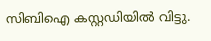സിബിഐ കസ്റ്റഡിയില്‍ വിട്ടു.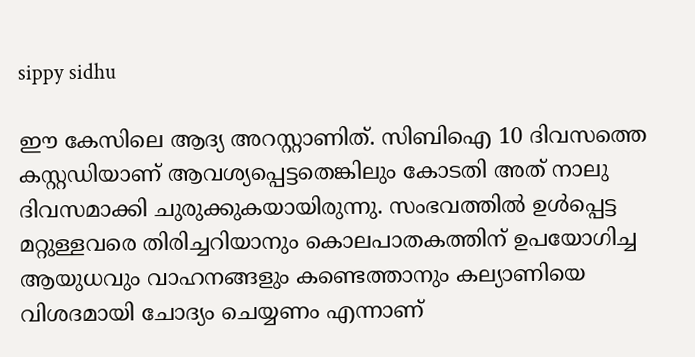sippy sidhu

ഈ കേസിലെ ആദ്യ അറസ്റ്റാണിത്. സിബിഐ 10 ദിവസത്തെ കസ്റ്റഡിയാണ് ആവശ്യപ്പെട്ടതെങ്കിലും കോടതി അത് നാലു ദിവസമാക്കി ചുരുക്കുകയായിരുന്നു. സംഭവത്തില്‍ ഉള്‍പ്പെട്ട മറ്റുള്ളവരെ തിരിച്ചറിയാനും കൊലപാതകത്തിന് ഉപയോഗിച്ച ആയുധവും വാഹനങ്ങളും കണ്ടെത്താനും കല്യാണിയെ വിശദമായി ചോദ്യം ചെയ്യണം എന്നാണ്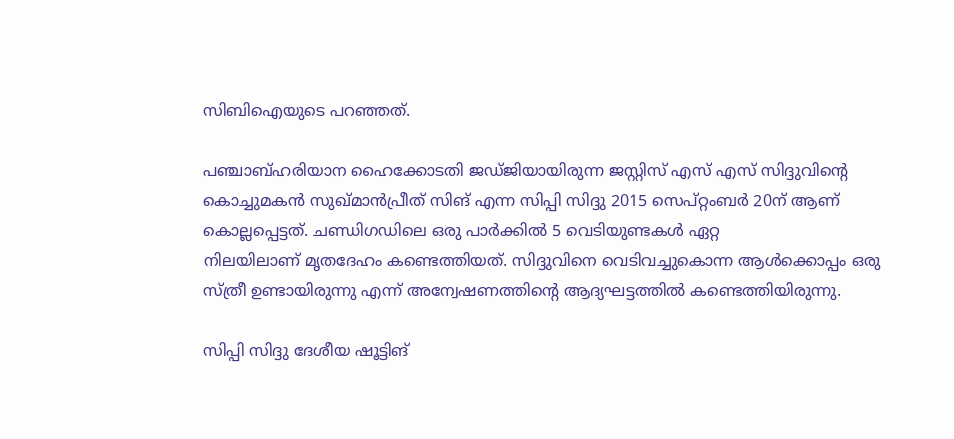സിബിഐയുടെ പറഞ്ഞത്.

പഞ്ചാബ്ഹരിയാന ഹൈക്കോടതി ജഡ്ജിയായിരുന്ന ജസ്റ്റിസ് എസ് എസ് സിദ്ദുവിന്റെ കൊച്ചുമകന്‍ സുഖ്മാന്‍പ്രീത് സിങ് എന്ന സിപ്പി സിദ്ദു 2015 സെപ്റ്റംബര്‍ 20ന് ആണ് കൊല്ലപ്പെട്ടത്. ചണ്ഡിഗഡിലെ ഒരു പാര്‍ക്കില്‍ 5 വെടിയുണ്ടകള്‍ ഏറ്റ
നിലയിലാണ് മൃതദേഹം കണ്ടെത്തിയത്. സിദ്ദുവിനെ വെടിവച്ചുകൊന്ന ആള്‍ക്കൊപ്പം ഒരു സ്ത്രീ ഉണ്ടായിരുന്നു എന്ന് അന്വേഷണത്തിന്റെ ആദ്യഘട്ടത്തില്‍ കണ്ടെത്തിയിരുന്നു.

സിപ്പി സിദ്ദു ദേശീയ ഷൂട്ടിങ്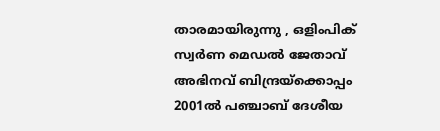താരമായിരുന്നു , ഒളിംപിക് സ്വര്‍ണ മെഡല്‍ ജേതാവ് അഭിനവ് ബിന്ദ്രയ്ക്കൊപ്പം 2001ല്‍ പഞ്ചാബ് ദേശീയ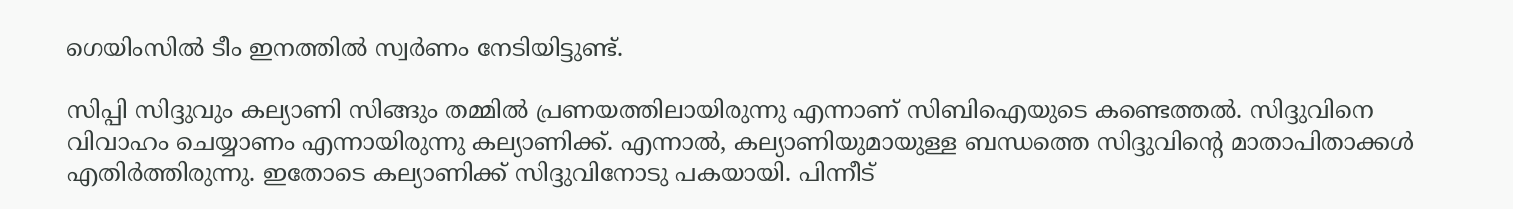ഗെയിംസില്‍ ടീം ഇനത്തില്‍ സ്വര്‍ണം നേടിയിട്ടുണ്ട്.

സിപ്പി സിദ്ദുവും കല്യാണി സിങ്ങും തമ്മില്‍ പ്രണയത്തിലായിരുന്നു എന്നാണ് സിബിഐയുടെ കണ്ടെത്തല്‍. സിദ്ദുവിനെ വിവാഹം ചെയ്യാണം എന്നായിരുന്നു കല്യാണിക്ക്. എന്നാല്‍, കല്യാണിയുമായുള്ള ബന്ധത്തെ സിദ്ദുവിന്റെ മാതാപിതാക്കള്‍ എതിര്‍ത്തിരുന്നു. ഇതോടെ കല്യാണിക്ക് സിദ്ദുവിനോടു പകയായി. പിന്നീട്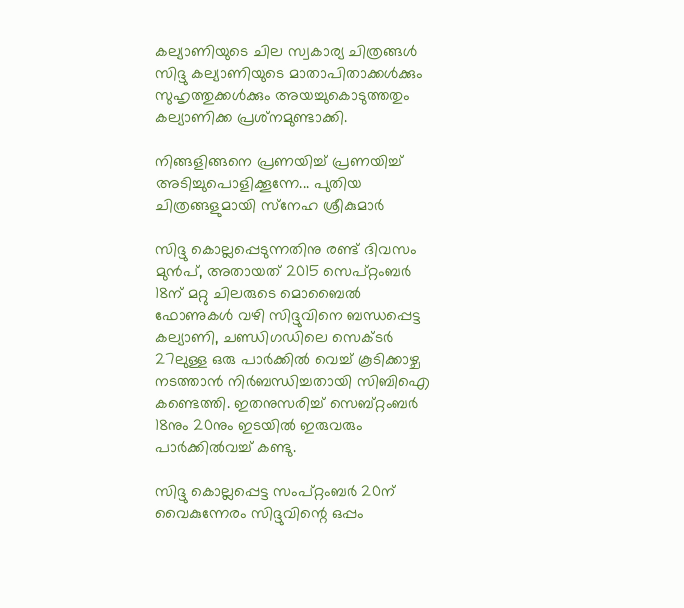കല്യാണിയുടെ ചില സ്വകാര്യ ചിത്രങ്ങള്‍ സിദ്ദു കല്യാണിയുടെ മാതാപിതാക്കള്‍ക്കും സുഹൃത്തുക്കള്‍ക്കും അയച്ചുകൊടുത്തതും കല്യാണിക്ക പ്രശ്‌നമുണ്ടാക്കി.

നിങ്ങളിങ്ങനെ പ്രണയിച്ച് പ്രണയിച്ച് അടിച്ചുപൊളിക്കൂന്നേ... പുതിയ ചിത്രങ്ങളുമായി സ്‌നേഹ ശ്രീകുമാര്‍

സിദ്ദു കൊല്ലപ്പെടുന്നതിനു രണ്ട് ദിവസം മുന്‍പ്, അതായത് 2015 സെപ്റ്റംബര്‍ 18ന് മറ്റു ചിലരുടെ മൊബൈല്‍ ഫോണുകള്‍ വഴി സിദ്ദുവിനെ ബന്ധപ്പെട്ട കല്യാണി, ചണ്ഡിഗഡിലെ സെക്ടര്‍ 27ലുള്ള ഒരു പാര്‍ക്കില്‍ വെച്ച് കൂടിക്കാഴ്ച നടത്താന്‍ നിര്‍ബന്ധിച്ചതായി സിബിഐ കണ്ടെത്തി. ഇതനുസരിച്ച് സെബ്റ്റംബര്‍ 18നും 20നും ഇടയില്‍ ഇരുവരും പാര്‍ക്കില്‍വച്ച് കണ്ടു.

സിദ്ദു കൊല്ലപ്പെട്ട സംപ്റ്റംബര്‍ 20ന് വൈകുന്നേരം സിദ്ദുവിന്റെ ഒപ്പം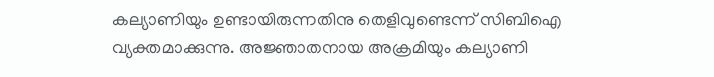കല്യാണിയും ഉണ്ടായിരുന്നതിനു തെളിവുണ്ടെന്ന് സിബിഐ വ്യക്തമാക്കുന്നു. അജ്ഞാതനായ അക്രമിയും കല്യാണി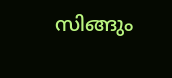സിങ്ങും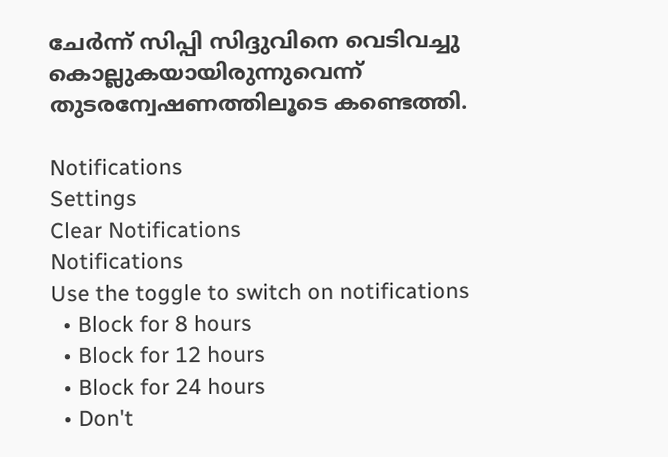ചേര്‍ന്ന് സിപ്പി സിദ്ദുവിനെ വെടിവച്ചു കൊല്ലുകയായിരുന്നുവെന്ന് തുടരന്വേഷണത്തിലൂടെ കണ്ടെത്തി.

Notifications
Settings
Clear Notifications
Notifications
Use the toggle to switch on notifications
  • Block for 8 hours
  • Block for 12 hours
  • Block for 24 hours
  • Don't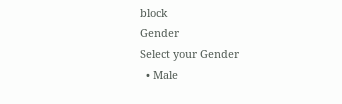block
Gender
Select your Gender
  • Male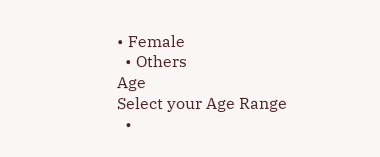• Female
  • Others
Age
Select your Age Range
  •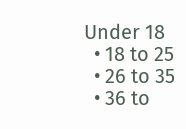Under 18
  • 18 to 25
  • 26 to 35
  • 36 to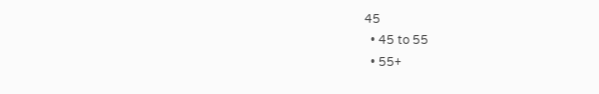45
  • 45 to 55
  • 55+